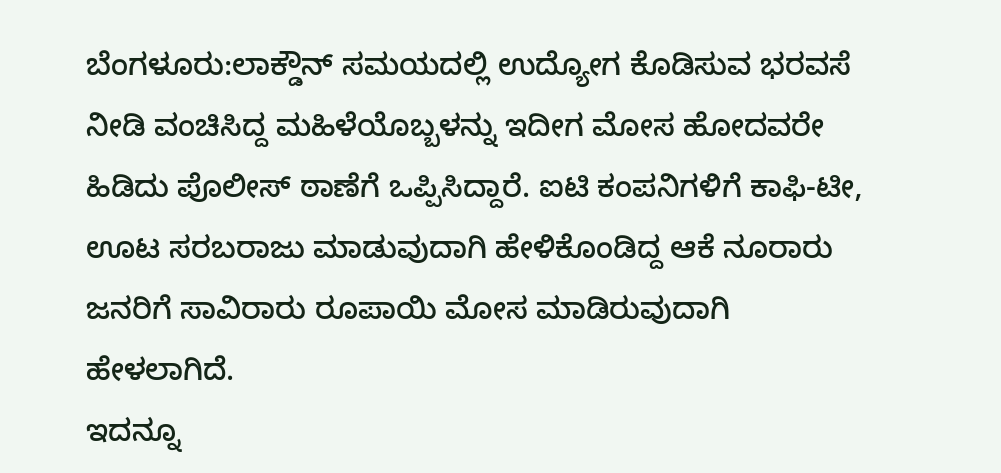ಬೆಂಗಳೂರು:ಲಾಕ್ಡೌನ್ ಸಮಯದಲ್ಲಿ ಉದ್ಯೋಗ ಕೊಡಿಸುವ ಭರವಸೆ ನೀಡಿ ವಂಚಿಸಿದ್ದ ಮಹಿಳೆಯೊಬ್ಬಳನ್ನು ಇದೀಗ ಮೋಸ ಹೋದವರೇ ಹಿಡಿದು ಪೊಲೀಸ್ ಠಾಣೆಗೆ ಒಪ್ಪಿಸಿದ್ದಾರೆ. ಐಟಿ ಕಂಪನಿಗಳಿಗೆ ಕಾಫಿ-ಟೀ, ಊಟ ಸರಬರಾಜು ಮಾಡುವುದಾಗಿ ಹೇಳಿಕೊಂಡಿದ್ದ ಆಕೆ ನೂರಾರು ಜನರಿಗೆ ಸಾವಿರಾರು ರೂಪಾಯಿ ಮೋಸ ಮಾಡಿರುವುದಾಗಿ ಹೇಳಲಾಗಿದೆ.
ಇದನ್ನೂ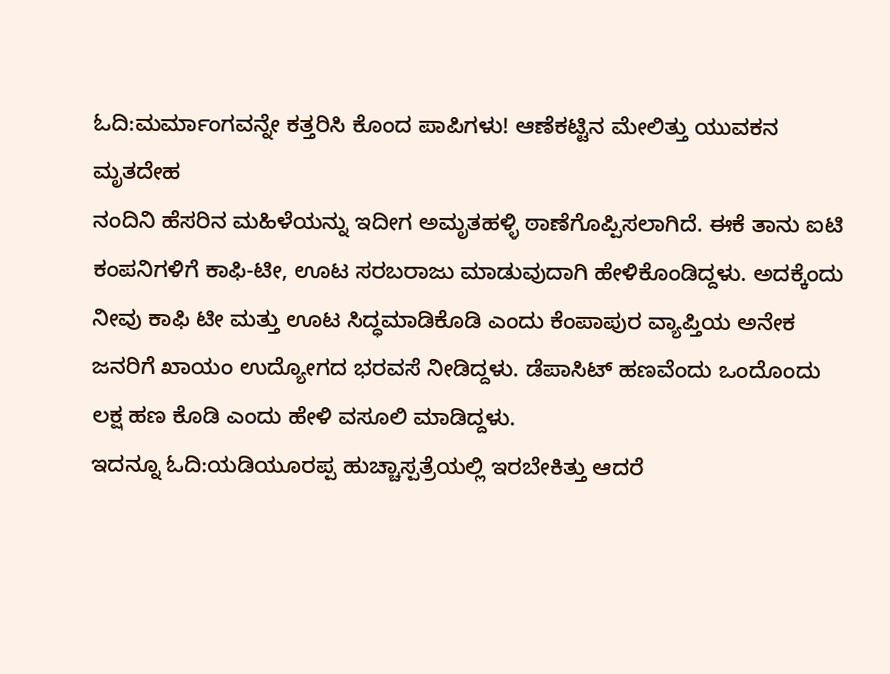ಓದಿ:ಮರ್ಮಾಂಗವನ್ನೇ ಕತ್ತರಿಸಿ ಕೊಂದ ಪಾಪಿಗಳು! ಆಣೆಕಟ್ಟಿನ ಮೇಲಿತ್ತು ಯುವಕನ ಮೃತದೇಹ
ನಂದಿನಿ ಹೆಸರಿನ ಮಹಿಳೆಯನ್ನು ಇದೀಗ ಅಮೃತಹಳ್ಳಿ ಠಾಣೆಗೊಪ್ಪಿಸಲಾಗಿದೆ. ಈಕೆ ತಾನು ಐಟಿ ಕಂಪನಿಗಳಿಗೆ ಕಾಫಿ-ಟೀ, ಊಟ ಸರಬರಾಜು ಮಾಡುವುದಾಗಿ ಹೇಳಿಕೊಂಡಿದ್ದಳು. ಅದಕ್ಕೆಂದು ನೀವು ಕಾಫಿ ಟೀ ಮತ್ತು ಊಟ ಸಿದ್ಧಮಾಡಿಕೊಡಿ ಎಂದು ಕೆಂಪಾಪುರ ವ್ಯಾಪ್ತಿಯ ಅನೇಕ‌ ಜನರಿಗೆ ಖಾಯಂ ಉದ್ಯೋಗದ ಭರವಸೆ ನೀಡಿದ್ದಳು. ಡೆಪಾಸಿಟ್ ಹಣವೆಂದು ಒಂದೊಂದು ಲಕ್ಷ ಹಣ ಕೊಡಿ ಎಂದು ಹೇಳಿ ವಸೂಲಿ ಮಾಡಿದ್ದಳು.
ಇದನ್ನೂ ಓದಿ:ಯಡಿಯೂರಪ್ಪ ಹುಚ್ಚಾಸ್ಪತ್ರೆಯಲ್ಲಿ ಇರಬೇಕಿತ್ತು ಆದರೆ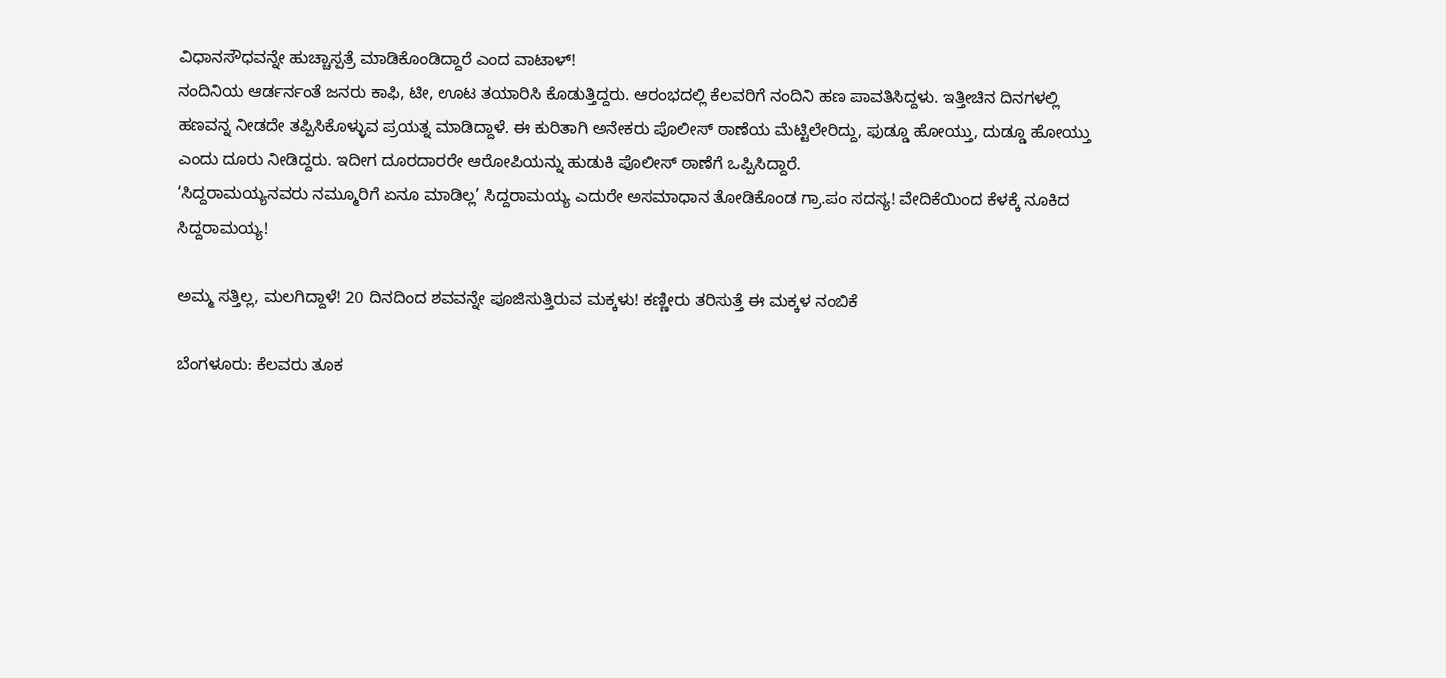ವಿಧಾನಸೌಧವನ್ನೇ ಹುಚ್ಚಾಸ್ಪತ್ರೆ ಮಾಡಿಕೊಂಡಿದ್ದಾರೆ ಎಂದ ವಾಟಾಳ್!
ನಂದಿನಿಯ ಆರ್ಡರ್ನಂತೆ ಜನರು ಕಾಫಿ, ಟೀ, ಊಟ ತಯಾರಿಸಿ ಕೊಡುತ್ತಿದ್ದರು. ಆರಂಭದಲ್ಲಿ ಕೆಲವರಿಗೆ ನಂದಿನಿ ಹಣ ಪಾವತಿಸಿದ್ದಳು. ಇತ್ತೀಚಿನ ದಿನಗಳಲ್ಲಿ ಹಣವನ್ನ ನೀಡದೇ ತಪ್ಪಿಸಿಕೊಳ್ಳುವ ಪ್ರಯತ್ನ ಮಾಡಿದ್ದಾಳೆ. ಈ ಕುರಿತಾಗಿ ಅನೇಕರು ಪೊಲೀಸ್ ಠಾಣೆಯ ಮೆಟ್ಟಿಲೇರಿದ್ದು, ಫುಡ್ಡೂ ಹೋಯ್ತು, ದುಡ್ಡೂ ಹೋಯ್ತು ಎಂದು ದೂರು ನೀಡಿದ್ದರು. ಇದೀಗ ದೂರದಾರರೇ ಆರೋಪಿಯನ್ನು ಹುಡುಕಿ ಪೊಲೀಸ್ ಠಾಣೆಗೆ ಒಪ್ಪಿಸಿದ್ದಾರೆ.
‘ಸಿದ್ದರಾಮಯ್ಯನವರು ನಮ್ಮೂರಿಗೆ ಏನೂ ಮಾಡಿಲ್ಲ’ ಸಿದ್ದರಾಮಯ್ಯ ಎದುರೇ ಅಸಮಾಧಾನ ತೋಡಿಕೊಂಡ ಗ್ರಾ.ಪಂ ಸದಸ್ಯ! ವೇದಿಕೆಯಿಂದ ಕೆಳಕ್ಕೆ ನೂಕಿದ ಸಿದ್ದರಾಮಯ್ಯ!

ಅಮ್ಮ ಸತ್ತಿಲ್ಲ, ಮಲಗಿದ್ದಾಳೆ! 20 ದಿನದಿಂದ ಶವವನ್ನೇ ಪೂಜಿಸುತ್ತಿರುವ ಮಕ್ಕಳು! ಕಣ್ಣೀರು ತರಿಸುತ್ತೆ ಈ ಮಕ್ಕಳ ನಂಬಿಕೆ

ಬೆಂಗಳೂರು: ಕೆಲವರು ತೂಕ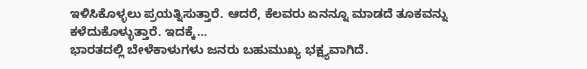ಇಳಿಸಿಕೊಳ್ಳಲು ಪ್ರಯತ್ನಿಸುತ್ತಾರೆ. ಆದರೆ, ಕೆಲವರು ಏನನ್ನೂ ಮಾಡದೆ ತೂಕವನ್ನು ಕಳೆದುಕೊಳ್ಳುತ್ತಾರೆ. ಇದಕ್ಕೆ…
ಭಾರತದಲ್ಲಿ ಬೇಳೆಕಾಳುಗಳು ಜನರು ಬಹುಮುಖ್ಯ ಭಕ್ಷ್ಯವಾಗಿದೆ.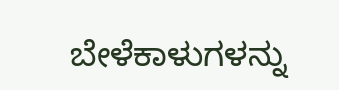ಬೇಳೆಕಾಳುಗಳನ್ನು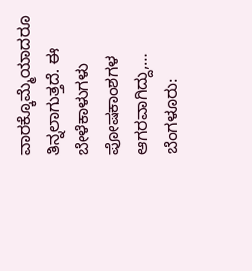ವಾರಕ್ಕೊಮ್ಮೆಯಾದರೂ ತಿನ್ನಲಾಗುತ್ತದೆ. ಈ ಬೇಳೆಕಾಳುಗಳು ಪೋಷಕಾಂಶಗಳ ಆಗರವಾಗಿದ್ದು,…
ಬೆಂಗಳೂರು: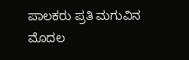ಪಾಲಕರು ಪ್ರತಿ ಮಗುವಿನ ಮೊದಲ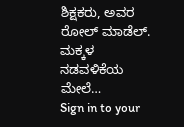ಶಿಕ್ಷಕರು, ಅವರ ರೋಲ್ ಮಾಡೆಲ್. ಮಕ್ಕಳ ನಡವಳಿಕೆಯ ಮೇಲೆ…
Sign in to your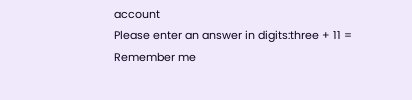account
Please enter an answer in digits:three + 11 =
Remember me